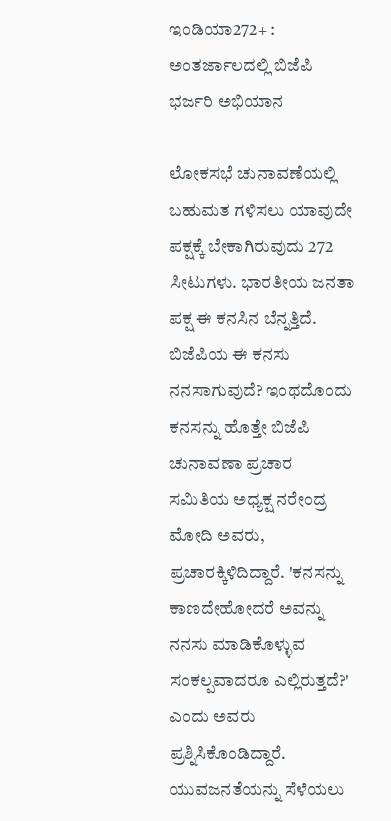ಇಂಡಿಯಾ272+ : ಅಂತರ್ಜಾಲದಲ್ಲಿ ಬಿಜೆಪಿ ಭರ್ಜರಿ ಅಭಿಯಾನ

ಲೋಕಸಭೆ ಚುನಾವಣೆಯಲ್ಲಿ ಬಹುಮತ ಗಳಿಸಲು ಯಾವುದೇ ಪಕ್ಷಕ್ಕೆ ಬೇಕಾಗಿರುವುದು 272 ಸೀಟುಗಳು. ಭಾರತೀಯ ಜನತಾ ಪಕ್ಷ ಈ ಕನಸಿನ ಬೆನ್ನತ್ತಿದೆ. ಬಿಜೆಪಿಯ ಈ ಕನಸು ನನಸಾಗುವುದೆ? ಇಂಥದೊಂದು ಕನಸನ್ನು ಹೊತ್ತೇ ಬಿಜೆಪಿ ಚುನಾವಣಾ ಪ್ರಚಾರ ಸಮಿತಿಯ ಅಧ್ಯಕ್ಷ ನರೇಂದ್ರ ಮೋದಿ ಅವರು, ಪ್ರಚಾರಕ್ಕಿಳಿದಿದ್ದಾರೆ. 'ಕನಸನ್ನು ಕಾಣದೇಹೋದರೆ ಅವನ್ನು ನನಸು ಮಾಡಿಕೊಳ್ಳುವ ಸಂಕಲ್ಪವಾದರೂ ಎಲ್ಲಿರುತ್ತದೆ?' ಎಂದು ಅವರು ಪ್ರಶ್ನಿಸಿಕೊಂಡಿದ್ದಾರೆ.
ಯುವಜನತೆಯನ್ನು ಸೆಳೆಯಲು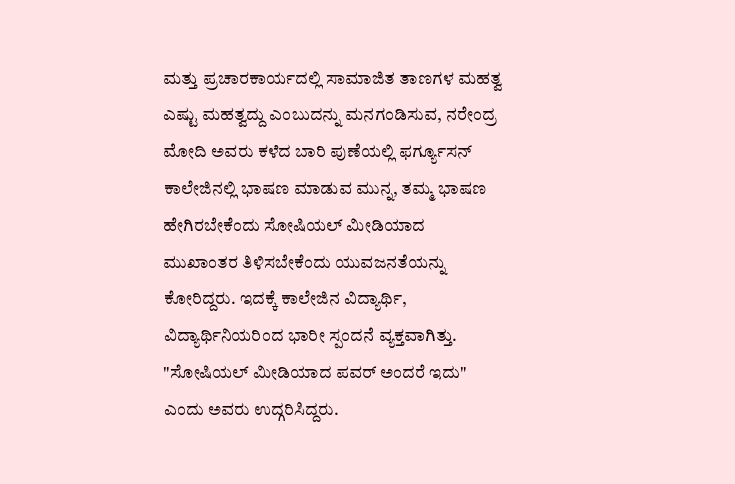ಮತ್ತು ಪ್ರಚಾರಕಾರ್ಯದಲ್ಲಿ ಸಾಮಾಜಿತ ತಾಣಗಳ ಮಹತ್ವ ಎಷ್ಟು ಮಹತ್ವದ್ದು ಎಂಬುದನ್ನು ಮನಗಂಡಿಸುವ, ನರೇಂದ್ರ ಮೋದಿ ಅವರು ಕಳೆದ ಬಾರಿ ಪುಣೆಯಲ್ಲಿ ಫರ್ಗ್ಯೂಸನ್ ಕಾಲೇಜಿನಲ್ಲಿ ಭಾಷಣ ಮಾಡುವ ಮುನ್ನ, ತಮ್ಮ ಭಾಷಣ ಹೇಗಿರಬೇಕೆಂದು ಸೋಷಿಯಲ್ ಮೀಡಿಯಾದ ಮುಖಾಂತರ ತಿಳಿಸಬೇಕೆಂದು ಯುವಜನತೆಯನ್ನು ಕೋರಿದ್ದರು. ಇದಕ್ಕೆ ಕಾಲೇಜಿನ ವಿದ್ಯಾರ್ಥಿ, ವಿದ್ಯಾರ್ಥಿನಿಯರಿಂದ ಭಾರೀ ಸ್ಪಂದನೆ ವ್ಯಕ್ತವಾಗಿತ್ತು. "ಸೋಷಿಯಲ್ ಮೀಡಿಯಾದ ಪವರ್ ಅಂದರೆ ಇದು" ಎಂದು ಅವರು ಉದ್ಗರಿಸಿದ್ದರು.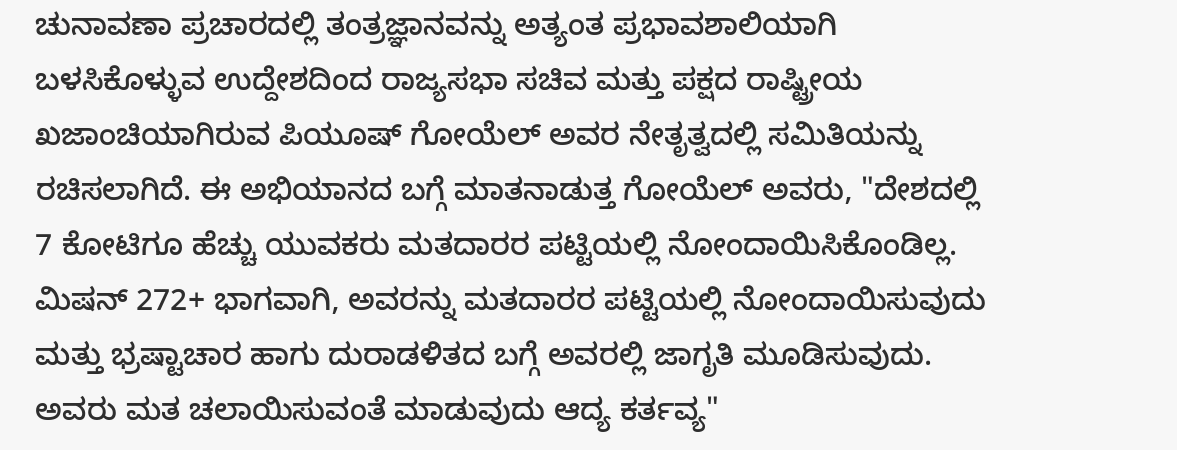ಚುನಾವಣಾ ಪ್ರಚಾರದಲ್ಲಿ ತಂತ್ರಜ್ಞಾನವನ್ನು ಅತ್ಯಂತ ಪ್ರಭಾವಶಾಲಿಯಾಗಿ ಬಳಸಿಕೊಳ್ಳುವ ಉದ್ದೇಶದಿಂದ ರಾಜ್ಯಸಭಾ ಸಚಿವ ಮತ್ತು ಪಕ್ಷದ ರಾಷ್ಟ್ರೀಯ ಖಜಾಂಚಿಯಾಗಿರುವ ಪಿಯೂಷ್ ಗೋಯೆಲ್ ಅವರ ನೇತೃತ್ವದಲ್ಲಿ ಸಮಿತಿಯನ್ನು ರಚಿಸಲಾಗಿದೆ. ಈ ಅಭಿಯಾನದ ಬಗ್ಗೆ ಮಾತನಾಡುತ್ತ ಗೋಯೆಲ್ ಅವರು, "ದೇಶದಲ್ಲಿ 7 ಕೋಟಿಗೂ ಹೆಚ್ಚು ಯುವಕರು ಮತದಾರರ ಪಟ್ಟಿಯಲ್ಲಿ ನೋಂದಾಯಿಸಿಕೊಂಡಿಲ್ಲ. ಮಿಷನ್ 272+ ಭಾಗವಾಗಿ, ಅವರನ್ನು ಮತದಾರರ ಪಟ್ಟಿಯಲ್ಲಿ ನೋಂದಾಯಿಸುವುದು ಮತ್ತು ಭ್ರಷ್ಟಾಚಾರ ಹಾಗು ದುರಾಡಳಿತದ ಬಗ್ಗೆ ಅವರಲ್ಲಿ ಜಾಗೃತಿ ಮೂಡಿಸುವುದು. ಅವರು ಮತ ಚಲಾಯಿಸುವಂತೆ ಮಾಡುವುದು ಆದ್ಯ ಕರ್ತವ್ಯ"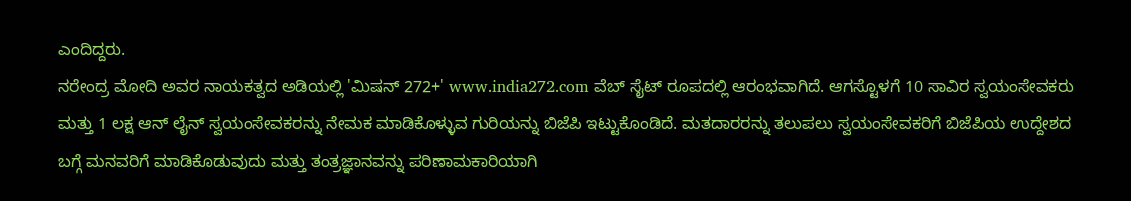ಎಂದಿದ್ದರು.
ನರೇಂದ್ರ ಮೋದಿ ಅವರ ನಾಯಕತ್ವದ ಅಡಿಯಲ್ಲಿ 'ಮಿಷನ್ 272+' www.india272.com ವೆಬ್ ಸೈಟ್ ರೂಪದಲ್ಲಿ ಆರಂಭವಾಗಿದೆ. ಆಗಸ್ಟೊಳಗೆ 10 ಸಾವಿರ ಸ್ವಯಂಸೇವಕರು ಮತ್ತು 1 ಲಕ್ಷ ಆನ್ ಲೈನ್ ಸ್ವಯಂಸೇವಕರನ್ನು ನೇಮಕ ಮಾಡಿಕೊಳ್ಳುವ ಗುರಿಯನ್ನು ಬಿಜೆಪಿ ಇಟ್ಟುಕೊಂಡಿದೆ. ಮತದಾರರನ್ನು ತಲುಪಲು ಸ್ವಯಂಸೇವಕರಿಗೆ ಬಿಜೆಪಿಯ ಉದ್ದೇಶದ ಬಗ್ಗೆ ಮನವರಿಗೆ ಮಾಡಿಕೊಡುವುದು ಮತ್ತು ತಂತ್ರಜ್ಞಾನವನ್ನು ಪರಿಣಾಮಕಾರಿಯಾಗಿ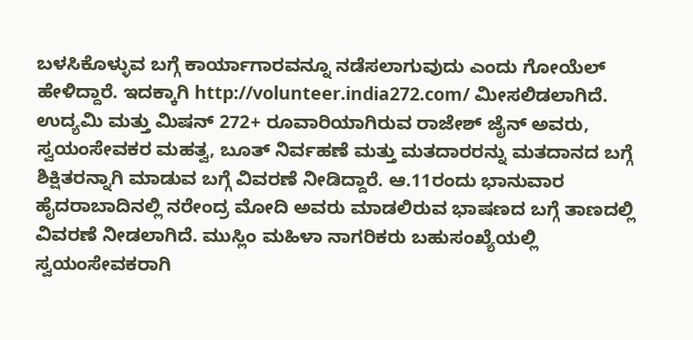ಬಳಸಿಕೊಳ್ಳುವ ಬಗ್ಗೆ ಕಾರ್ಯಾಗಾರವನ್ನೂ ನಡೆಸಲಾಗುವುದು ಎಂದು ಗೋಯೆಲ್ ಹೇಳಿದ್ದಾರೆ. ಇದಕ್ಕಾಗಿ http://volunteer.india272.com/ ಮೀಸಲಿಡಲಾಗಿದೆ.
ಉದ್ಯಮಿ ಮತ್ತು ಮಿಷನ್ 272+ ರೂವಾರಿಯಾಗಿರುವ ರಾಜೇಶ್ ಜೈನ್ ಅವರು, ಸ್ವಯಂಸೇವಕರ ಮಹತ್ವ, ಬೂತ್ ನಿರ್ವಹಣೆ ಮತ್ತು ಮತದಾರರನ್ನು ಮತದಾನದ ಬಗ್ಗೆ ಶಿಕ್ಷಿತರನ್ನಾಗಿ ಮಾಡುವ ಬಗ್ಗೆ ವಿವರಣೆ ನೀಡಿದ್ದಾರೆ. ಆ.11ರಂದು ಭಾನುವಾರ ಹೈದರಾಬಾದಿನಲ್ಲಿ ನರೇಂದ್ರ ಮೋದಿ ಅವರು ಮಾಡಲಿರುವ ಭಾಷಣದ ಬಗ್ಗೆ ತಾಣದಲ್ಲಿ ವಿವರಣೆ ನೀಡಲಾಗಿದೆ. ಮುಸ್ಲಿಂ ಮಹಿಳಾ ನಾಗರಿಕರು ಬಹುಸಂಖ್ಯೆಯಲ್ಲಿ ಸ್ವಯಂಸೇವಕರಾಗಿ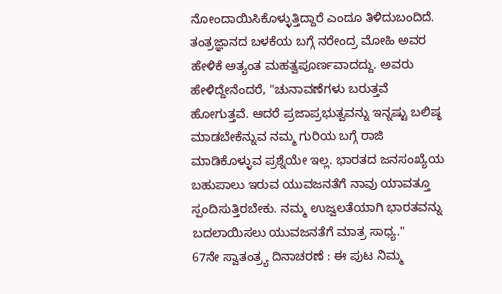ನೋಂದಾಯಿಸಿಕೊಳ್ಳುತ್ತಿದ್ದಾರೆ ಎಂದೂ ತಿಳಿದುಬಂದಿದೆ.
ತಂತ್ರಜ್ಞಾನದ ಬಳಕೆಯ ಬಗ್ಗೆ ನರೇಂದ್ರ ಮೋಹಿ ಅವರ ಹೇಳಿಕೆ ಅತ್ಯಂತ ಮಹತ್ವಪೂರ್ಣವಾದದ್ದು. ಅವರು ಹೇಳಿದ್ದೇನೆಂದರೆ, "ಚುನಾವಣೆಗಳು ಬರುತ್ತವೆ ಹೋಗುತ್ತವೆ. ಆದರೆ ಪ್ರಜಾಪ್ರಭುತ್ವವನ್ನು ಇನ್ನಷ್ಟು ಬಲಿಷ್ಠ ಮಾಡಬೇಕೆನ್ನುವ ನಮ್ಮ ಗುರಿಯ ಬಗ್ಗೆ ರಾಜಿ ಮಾಡಿಕೊಳ್ಳುವ ಪ್ರಶ್ನೆಯೇ ಇಲ್ಲ. ಭಾರತದ ಜನಸಂಖ್ಯೆಯ ಬಹುಪಾಲು ಇರುವ ಯುವಜನತೆಗೆ ನಾವು ಯಾವತ್ತೂ ಸ್ಪಂದಿಸುತ್ತಿರಬೇಕು. ನಮ್ಮ ಉಜ್ವಲತೆಯಾಗಿ ಭಾರತವನ್ನು ಬದಲಾಯಿಸಲು ಯುವಜನತೆಗೆ ಮಾತ್ರ ಸಾಧ್ಯ."
67ನೇ ಸ್ವಾತಂತ್ರ್ಯ ದಿನಾಚರಣೆ : ಈ ಪುಟ ನಿಮ್ಮ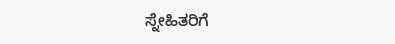ಸ್ನೇಹಿತರಿಗೆ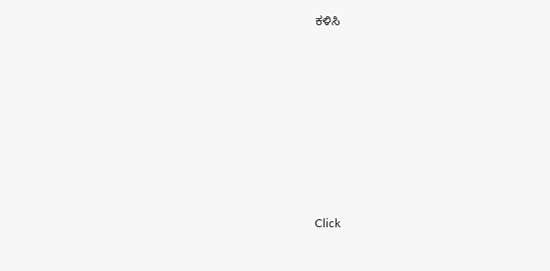ಕಳಿಸಿ












Click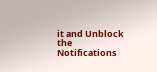it and Unblock the Notifications